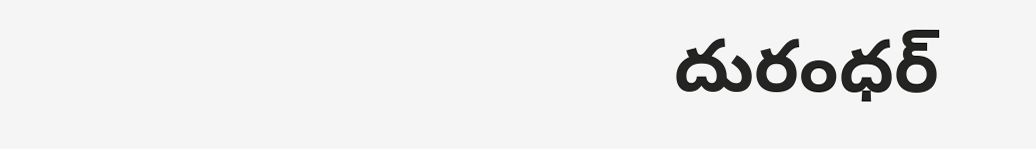దురంధర్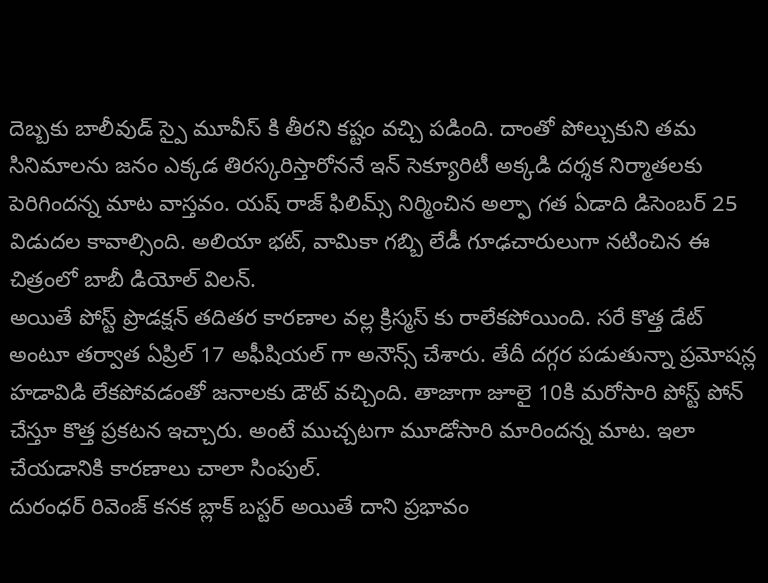దెబ్బకు బాలీవుడ్ స్పై మూవీస్ కి తీరని కష్టం వచ్చి పడింది. దాంతో పోల్చుకుని తమ సినిమాలను జనం ఎక్కడ తిరస్కరిస్తారోననే ఇన్ సెక్యూరిటీ అక్కడి దర్శక నిర్మాతలకు పెరిగిందన్న మాట వాస్తవం. యష్ రాజ్ ఫిలిమ్స్ నిర్మించిన అల్ఫా గత ఏడాది డిసెంబర్ 25 విడుదల కావాల్సింది. అలియా భట్, వామికా గబ్బి లేడీ గూఢచారులుగా నటించిన ఈ చిత్రంలో బాబీ డియోల్ విలన్.
అయితే పోస్ట్ ప్రొడక్షన్ తదితర కారణాల వల్ల క్రిస్మస్ కు రాలేకపోయింది. సరే కొత్త డేట్ అంటూ తర్వాత ఏప్రిల్ 17 అఫీషియల్ గా అనౌన్స్ చేశారు. తేదీ దగ్గర పడుతున్నా ప్రమోషన్ల హడావిడి లేకపోవడంతో జనాలకు డౌట్ వచ్చింది. తాజాగా జూలై 10కి మరోసారి పోస్ట్ పోన్ చేస్తూ కొత్త ప్రకటన ఇచ్చారు. అంటే ముచ్చటగా మూడోసారి మారిందన్న మాట. ఇలా చేయడానికి కారణాలు చాలా సింపుల్.
దురంధర్ రివెంజ్ కనక బ్లాక్ బస్టర్ అయితే దాని ప్రభావం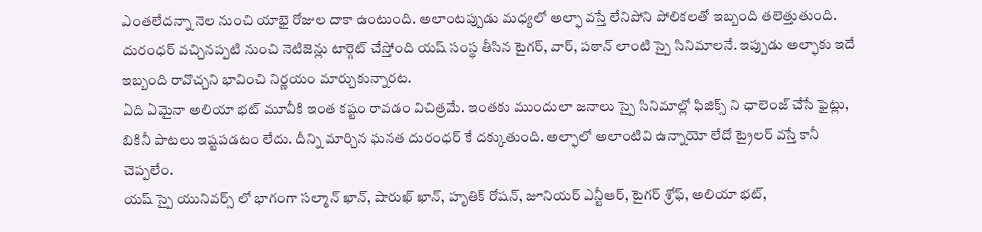ఎంతలేదన్నా నెల నుంచి యాభై రోజుల దాకా ఉంటుంది. అలాంటప్పుడు మధ్యలో అల్ఫా వస్తే లేనిపోని పోలికలతో ఇబ్బంది తలెత్తుతుంది. దురంధర్ వచ్చినప్పటి నుంచి నెటిజెన్లు టార్గెట్ చేస్తోంది యష్ సంస్థ తీసిన టైగర్, వార్, పఠాన్ లాంటి స్పై సినిమాలనే. ఇప్పుడు అల్ఫాకు ఇదే ఇబ్బంది రావొచ్చని భావించి నిర్ణయం మార్చుకున్నారట.
ఏది ఏమైనా అలియా భట్ మూవీకి ఇంత కష్టం రావడం విచిత్రమే. ఇంతకు ముందులా జనాలు స్పై సినిమాల్లో ఫిజిక్స్ ని ఛాలెంజ్ చేసే ఫైట్లు, బికినీ పాటలు ఇష్టపడటం లేదు. దీన్ని మార్చిన ఘనత దురంధర్ కే దక్కుతుంది. అల్ఫాలో అలాంటివి ఉన్నాయో లేదో ట్రైలర్ వస్తే కానీ చెప్పలేం.
యష్ స్పై యునివర్స్ లో భాగంగా సల్మాన్ ఖాన్, షారుఖ్ ఖాన్, హృతిక్ రోషన్, జూనియర్ ఎన్టీఆర్, టైగర్ శ్రోఫ్, అలియా భట్,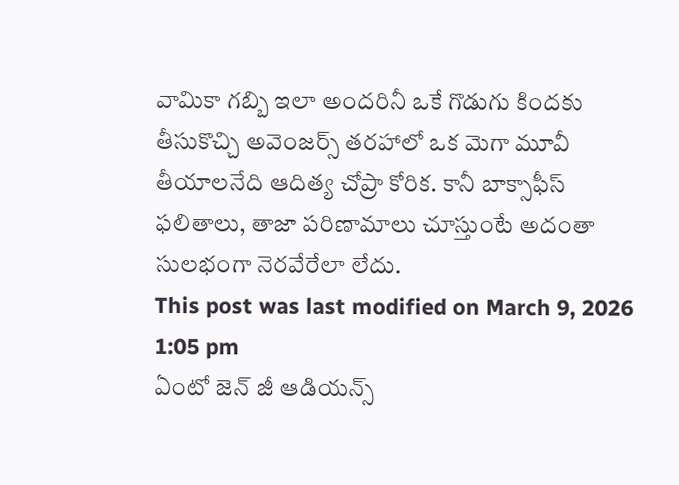వామికా గబ్బి ఇలా అందరినీ ఒకే గొడుగు కిందకు తీసుకొచ్చి అవెంజర్స్ తరహాలో ఒక మెగా మూవీ తీయాలనేది ఆదిత్య చోప్రా కోరిక. కానీ బాక్సాఫీస్ ఫలితాలు, తాజా పరిణామాలు చూస్తుంటే అదంతా సులభంగా నెరవేరేలా లేదు.
This post was last modified on March 9, 2026 1:05 pm
ఏంటో జెన్ జీ ఆడియన్స్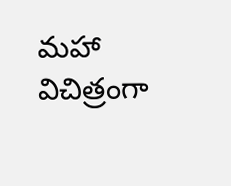మహా విచిత్రంగా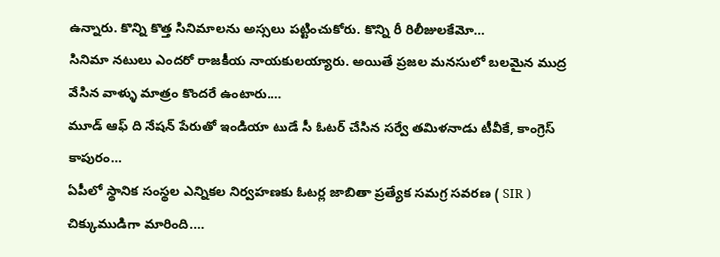ఉన్నారు. కొన్ని కొత్త సినిమాలను అస్సలు పట్టించుకోరు. కొన్ని రీ రిలీజులకేమో…
సినిమా నటులు ఎందరో రాజకీయ నాయకులయ్యారు. అయితే ప్రజల మనసులో బలమైన ముద్ర వేసిన వాళ్ళు మాత్రం కొందరే ఉంటారు.…
మూడ్ ఆఫ్ ది నేషన్ పేరుతో ఇండియా టుడే సీ ఓటర్ చేసిన సర్వే తమిళనాడు టీవీకే, కాంగ్రెస్ కాపురం…
ఏపీలో స్థానిక సంస్థల ఎన్నికల నిర్వహణకు ఓటర్ల జాబితా ప్రత్యేక సమగ్ర సవరణ ( SIR ) చిక్కుముడిగా మారింది.…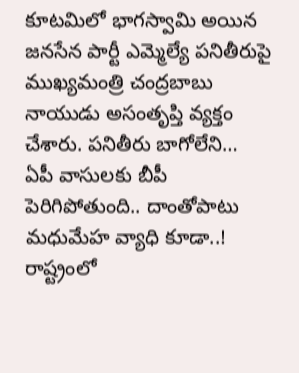కూటమిలో భాగస్వామి అయిన జనసేన పార్టీ ఎమ్మెల్యే పనితీరుపై ముఖ్యమంత్రి చంద్రబాబు నాయుడు అసంతృప్తి వ్యక్తం చేశారు. పనితీరు బాగోలేని…
ఏపీ వాసులకు బీపీ పెరిగిపోతుంది.. దాంతోపాటు మధుమేహ వ్యాధి కూడా..! రాష్ట్రంలో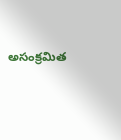అసంక్రమిత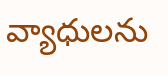వ్యాధులను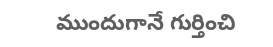ముందుగానే గుర్తించి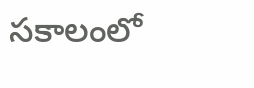సకాలంలో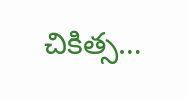చికిత్స…